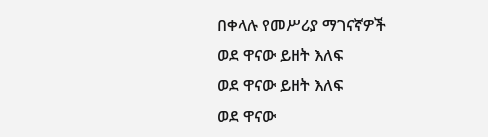በቀላሉ የመሥሪያ ማገናኛዎች
ወደ ዋናው ይዘት እለፍ
ወደ ዋናው ይዘት እለፍ
ወደ ዋናው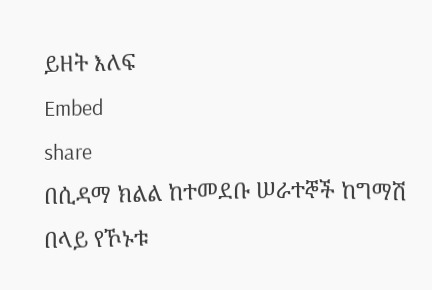ይዘት እለፍ
Embed
share
በሲዳማ ክልል ከተመደቡ ሠራተኞች ከግማሽ በላይ የኾኑቱ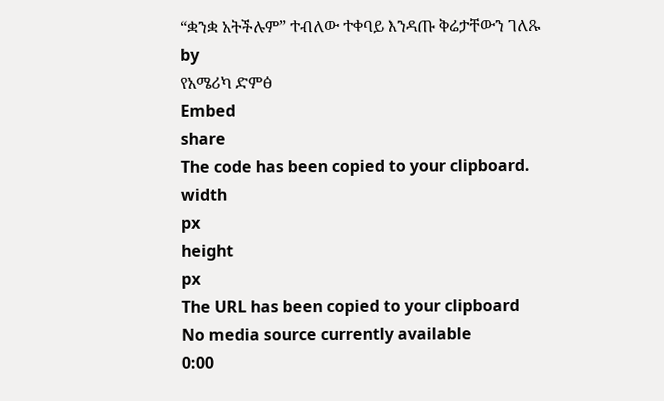“ቋንቋ አትችሉም” ተብለው ተቀባይ እንዳጡ ቅሬታቸውን ገለጹ
by
የአሜሪካ ድምፅ
Embed
share
The code has been copied to your clipboard.
width
px
height
px
The URL has been copied to your clipboard
No media source currently available
0:00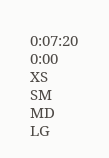0:07:20
0:00
XS
SM
MD
LG